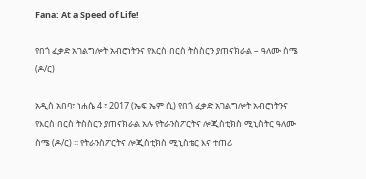Fana: At a Speed of Life!

የበጎ ፈቃድ አገልግሎት አብሮነትንና የእርስ በርስ ትስስርን ያጠናክራል – ዓለሙ ስሜ (ዶ/ር)

አዲስ አበባ፣ ነሐሴ 4 ፣ 2017 (ኤፍ ኤም ሲ) የበጎ ፈቃድ አገልግሎት አብሮነትንና የእርስ በርስ ትስስርን ያጠናክራል አሉ የትራንስፖርትና ሎጂስቲክስ ሚኒስትር ዓለሙ ስሜ (ዶ/ር) ፡፡ የትራንስፖርትና ሎጂስቲክስ ሚኒስቴር እና ተጠሪ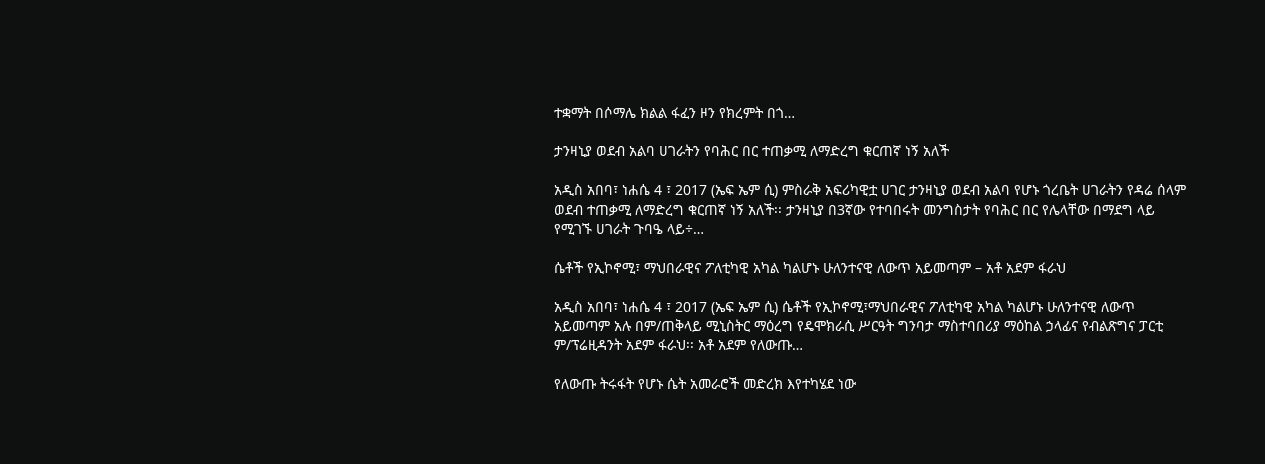ተቋማት በሶማሌ ክልል ፋፈን ዞን የክረምት በጎ…

ታንዛኒያ ወደብ አልባ ሀገራትን የባሕር በር ተጠቃሚ ለማድረግ ቁርጠኛ ነኝ አለች

አዲስ አበባ፣ ነሐሴ 4 ፣ 2017 (ኤፍ ኤም ሲ) ምስራቅ አፍሪካዊቷ ሀገር ታንዛኒያ ወደብ አልባ የሆኑ ጎረቤት ሀገራትን የዳሬ ሰላም ወደብ ተጠቃሚ ለማድረግ ቁርጠኛ ነኝ አለች፡፡ ታንዛኒያ በ3ኛው የተባበሩት መንግስታት የባሕር በር የሌላቸው በማደግ ላይ የሚገኙ ሀገራት ጉባዔ ላይ÷…

ሴቶች የኢኮኖሚ፣ ማህበራዊና ፖለቲካዊ አካል ካልሆኑ ሁለንተናዊ ለውጥ አይመጣም – አቶ አደም ፋራህ

አዲስ አበባ፣ ነሐሴ 4 ፣ 2017 (ኤፍ ኤም ሲ) ሴቶች የኢኮኖሚ፣ማህበራዊና ፖለቲካዊ አካል ካልሆኑ ሁለንተናዊ ለውጥ አይመጣም አሉ በም/ጠቅላይ ሚኒስትር ማዕረግ የዴሞክራሲ ሥርዓት ግንባታ ማስተባበሪያ ማዕከል ኃላፊና የብልጽግና ፓርቲ ም/ፕሬዚዳንት አደም ፋራህ፡፡ አቶ አደም የለውጡ…

የለውጡ ትሩፋት የሆኑ ሴት አመራሮች መድረክ እየተካሄደ ነው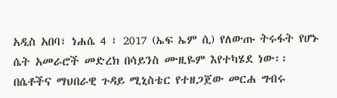አዲስ አበባ፣ ነሐሴ 4 ፣ 2017 (ኤፍ ኤም ሲ) የለውጡ ትሩፋት የሆኑ ሴት አመራሮች መድረክ በሳይንስ ሙዚዬም እየተካሄደ ነው፡፡ በሴቶችና ማህበራዊ ጉዳይ ሚኒስቴር የተዘጋጀው መርሐ ግብሩ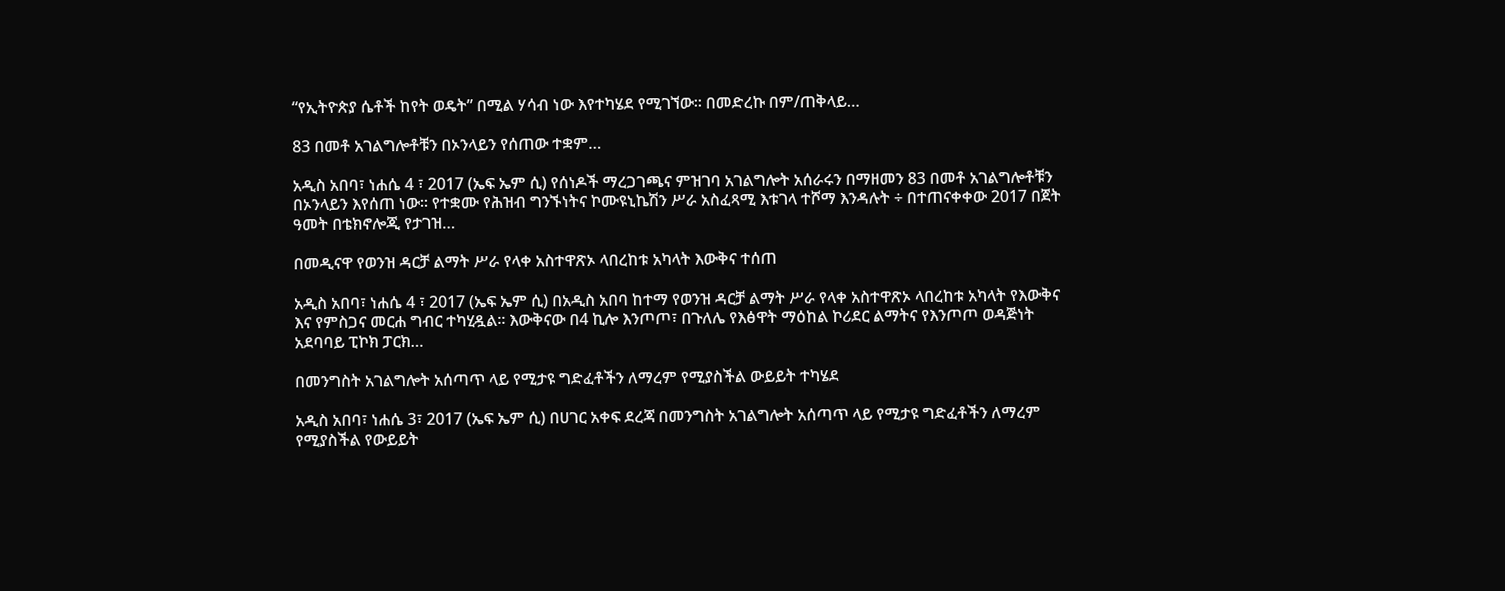“የኢትዮጵያ ሴቶች ከየት ወዴት” በሚል ሃሳብ ነው እየተካሄደ የሚገኘው፡፡ በመድረኩ በም/ጠቅላይ…

83 በመቶ አገልግሎቶቹን በኦንላይን የሰጠው ተቋም…

አዲስ አበባ፣ ነሐሴ 4 ፣ 2017 (ኤፍ ኤም ሲ) የሰነዶች ማረጋገጫና ምዝገባ አገልግሎት አሰራሩን በማዘመን 83 በመቶ አገልግሎቶቹን በኦንላይን እየሰጠ ነው፡፡ የተቋሙ የሕዝብ ግንኙነትና ኮሙዩኒኬሽን ሥራ አስፈጻሚ እቱገላ ተሾማ እንዳሉት ÷ በተጠናቀቀው 2017 በጀት ዓመት በቴክኖሎጂ የታገዝ…

በመዲናዋ የወንዝ ዳርቻ ልማት ሥራ የላቀ አስተዋጽኦ ላበረከቱ አካላት እውቅና ተሰጠ

አዲስ አበባ፣ ነሐሴ 4 ፣ 2017 (ኤፍ ኤም ሲ) በአዲስ አበባ ከተማ የወንዝ ዳርቻ ልማት ሥራ የላቀ አስተዋጽኦ ላበረከቱ አካላት የእውቅና እና የምስጋና መርሐ ግብር ተካሂዷል፡፡ እውቅናው በ4 ኪሎ እንጦጦ፣ በጉለሌ የእፅዋት ማዕከል ኮሪደር ልማትና የእንጦጦ ወዳጅነት አደባባይ ፒኮክ ፓርክ…

በመንግስት አገልግሎት አሰጣጥ ላይ የሚታዩ ግድፈቶችን ለማረም የሚያስችል ውይይት ተካሄደ

አዲስ አበባ፣ ነሐሴ 3፣ 2017 (ኤፍ ኤም ሲ) በሀገር አቀፍ ደረጃ በመንግስት አገልግሎት አሰጣጥ ላይ የሚታዩ ግድፈቶችን ለማረም የሚያስችል የውይይት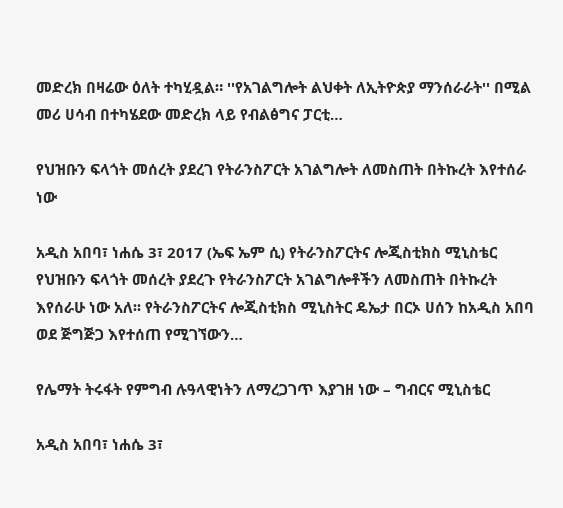መድረክ በዛሬው ዕለት ተካሂዷል። ''የአገልግሎት ልህቀት ለኢትዮጵያ ማንሰራራት'' በሚል መሪ ሀሳብ በተካሄደው መድረክ ላይ የብልፅግና ፓርቲ…

የህዝቡን ፍላጎት መሰረት ያደረገ የትራንስፖርት አገልግሎት ለመስጠት በትኩረት እየተሰራ ነው

አዲስ አበባ፣ ነሐሴ 3፣ 2017 (ኤፍ ኤም ሲ) የትራንስፖርትና ሎጂስቲክስ ሚኒስቴር የህዝቡን ፍላጎት መሰረት ያደረጉ የትራንስፖርት አገልግሎቶችን ለመስጠት በትኩረት እየሰራሁ ነው አለ፡፡ የትራንስፖርትና ሎጂስቲክስ ሚኒስትር ዴኤታ በርኦ ሀሰን ከአዲስ አበባ ወደ ጅግጅጋ እየተሰጠ የሚገኘውን…

የሌማት ትሩፋት የምግብ ሉዓላዊነትን ለማረጋገጥ እያገዘ ነው – ግብርና ሚኒስቴር

አዲስ አበባ፣ ነሐሴ 3፣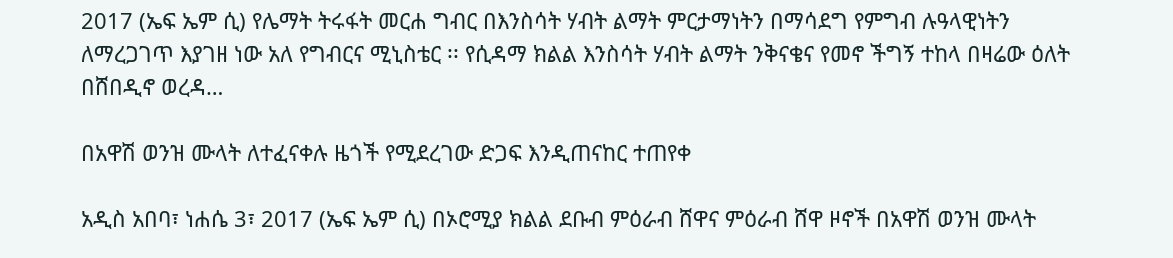2017 (ኤፍ ኤም ሲ) የሌማት ትሩፋት መርሐ ግብር በእንስሳት ሃብት ልማት ምርታማነትን በማሳደግ የምግብ ሉዓላዊነትን ለማረጋገጥ እያገዘ ነው አለ የግብርና ሚኒስቴር ፡፡ የሲዳማ ክልል እንስሳት ሃብት ልማት ንቅናቄና የመኖ ችግኝ ተከላ በዛሬው ዕለት በሸበዲኖ ወረዳ…

በአዋሽ ወንዝ ሙላት ለተፈናቀሉ ዜጎች የሚደረገው ድጋፍ እንዲጠናከር ተጠየቀ

አዲስ አበባ፣ ነሐሴ 3፣ 2017 (ኤፍ ኤም ሲ) በኦሮሚያ ክልል ደቡብ ምዕራብ ሸዋና ምዕራብ ሸዋ ዞኖች በአዋሽ ወንዝ ሙላት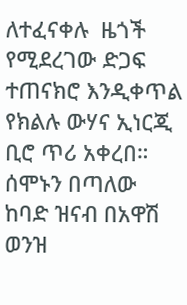ለተፈናቀሉ  ዜጎች የሚደረገው ድጋፍ ተጠናክሮ እንዲቀጥል የክልሉ ውሃና ኢነርጂ ቢሮ ጥሪ አቀረበ። ሰሞኑን በጣለው ከባድ ዝናብ በአዋሽ ወንዝ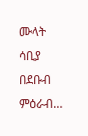ሙላት ሳቢያ በደቡብ ምዕራብ…